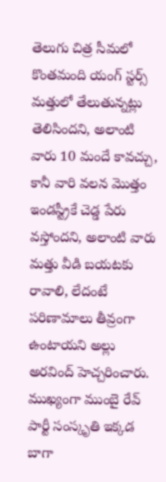తెలుగు చిత్ర సీమలో కొంతమంది యంగ్ స్టర్స్ మత్తులో తేలుతున్నట్లు తెలిసిందని, అలాంటి వారు 10 మందే కావచ్చు, కానీ వారి వలన మొత్తం ఇండస్ట్రీకే చెడ్డ పేరు వస్తోందని, అలాంటి వారు మత్తు వీడి బయటకు రావాలి, లేదంటే పరిణామాలు తీవ్రంగా ఉంటాయని అల్లు అరవింద్ హెచ్చరించారు. ముఖ్యంగా ముంబై రేవ్ పార్టీ సంస్కృతి ఇక్కడ బాగా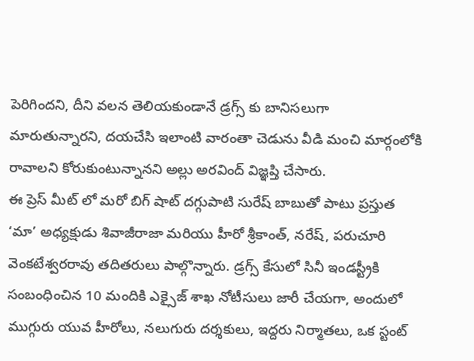పెరిగిందని, దీని వలన తెలియకుండానే డ్రగ్స్ కు బానిసలుగా మారుతున్నారని, దయచేసి ఇలాంటి వారంతా చెడును వీడి మంచి మార్గంలోకి రావాలని కోరుకుంటున్నానని అల్లు అరవింద్ విజ్ఞప్తి చేసారు.
ఈ ప్రెస్ మీట్ లో మరో బిగ్ షాట్ దగ్గుపాటి సురేష్ బాబుతో పాటు ప్రస్తుత ‘మా’ అధ్యక్షుడు శివాజీరాజా మరియు హీరో శ్రీకాంత్, నరేష్, పరుచూరి వెంకటేశ్వరరావు తదితరులు పాల్గొన్నారు. డ్రగ్స్ కేసులో సినీ ఇండస్ట్రీకి సంబంధించిన 10 మందికి ఎక్సైజ్ శాఖ నోటీసులు జారీ చేయగా, అందులో ముగ్గురు యువ హీరోలు, నలుగురు దర్శకులు, ఇద్దరు నిర్మాతలు, ఒక స్టంట్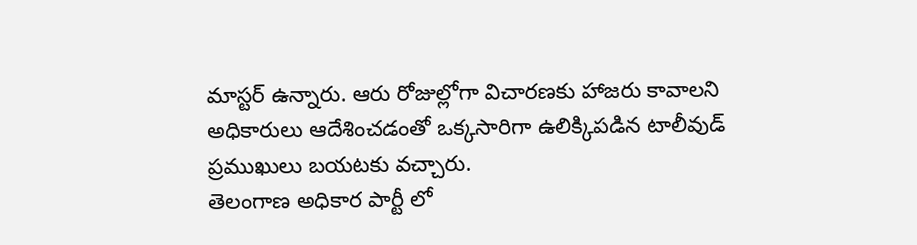మాస్టర్ ఉన్నారు. ఆరు రోజుల్లోగా విచారణకు హాజరు కావాలని అధికారులు ఆదేశించడంతో ఒక్కసారిగా ఉలిక్కిపడిన టాలీవుడ్ ప్రముఖులు బయటకు వచ్చారు.
తెలంగాణ అధికార పార్టీ లో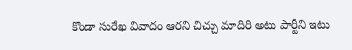కొండా సురేఖ వివాదం ఆరని చిచ్చు మాదిరి అటు పార్టీని ఇటు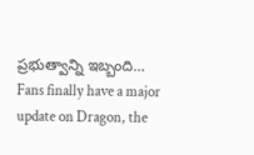ప్రభుత్వాన్ని ఇబ్బంది…
Fans finally have a major update on Dragon, the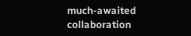much-awaited collaboration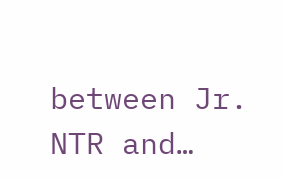between Jr. NTR and…